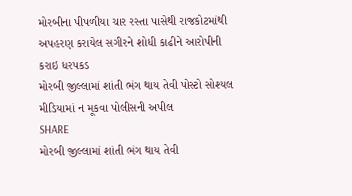મોરબીના પીપળીયા ચાર રસ્તા પાસેથી રાજકોટમાંથી અપહરણ કરાયેલ સગીરને શોધી કાઢીને આરોપીની કરાઇ ધરપકડ
મોરબી જીલ્લામાં શાંતી ભંગ થાય તેવી પોસ્ટો સોશ્યલ મીડિયામાં ન મૂકવા પોલીસની અપીલ
SHARE
મોરબી જીલ્લામાં શાંતી ભંગ થાય તેવી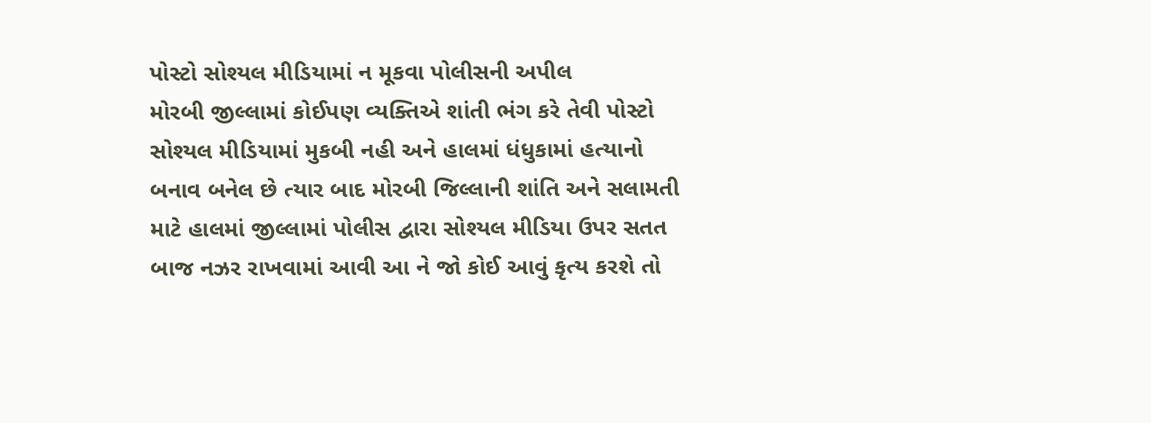પોસ્ટો સોશ્યલ મીડિયામાં ન મૂકવા પોલીસની અપીલ
મોરબી જીલ્લામાં કોઈપણ વ્યક્તિએ શાંતી ભંગ કરે તેવી પોસ્ટો સોશ્યલ મીડિયામાં મુકબી નહી અને હાલમાં ધંધુકામાં હત્યાનો બનાવ બનેલ છે ત્યાર બાદ મોરબી જિલ્લાની શાંતિ અને સલામતી માટે હાલમાં જીલ્લામાં પોલીસ દ્વારા સોશ્યલ મીડિયા ઉપર સતત બાજ નઝર રાખવામાં આવી આ ને જો કોઈ આવું કૃત્ય કરશે તો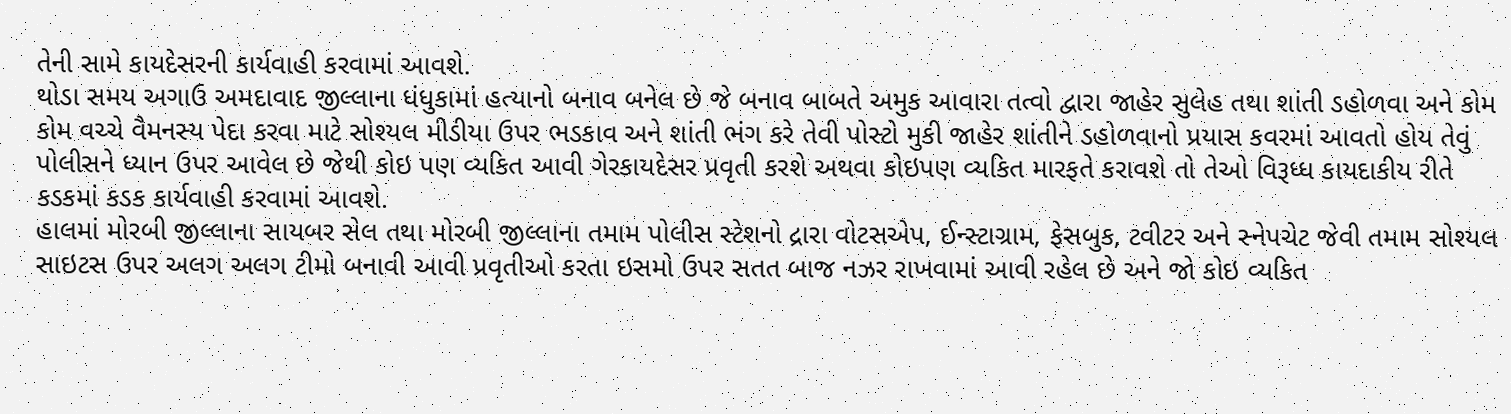તેની સામે કાયદેસરની કાર્યવાહી કરવામાં આવશે.
થોડા સમય અગાઉ અમદાવાદ જીલ્લાના ધંધુકામાં હત્યાનો બનાવ બનેલ છે જે બનાવ બાબતે અમુક આવારા તત્વો દ્વારા જાહેર સુલેહ તથા શાંતી ડહોળવા અને કોમ કોમ વચ્ચે વૈમનસ્ય પેદા કરવા માટે સોશ્યલ મીડીયા ઉપર ભડકાવ અને શાંતી ભંગ કરે તેવી પોસ્ટો મુકી જાહેર શાંતીને ડહોળવાનો પ્રયાસ કવરમાં આવતો હોય તેવું પોલીસને ધ્યાન ઉપર આવેલ છે જેથી કોઇ પણ વ્યકિત આવી ગેરકાયદેસર પ્રવૃતી કરશે અથવા કોઇપણ વ્યકિત મારફતે કરાવશે તો તેઓ વિરૂધ્ધ કાયદાકીય રીતે કડકમાં કડક કાર્યવાહી કરવામાં આવશે.
હાલમાં મોરબી જીલ્લાના સાયબર સેલ તથા મોરબી જીલ્લાના તમામ પોલીસ સ્ટેશનો દ્રારા વોટસએપ, ઈન્સ્ટાગ્રામ, ફેસબુક, ટવીટર અને સ્નેપચેટ જેવી તમામ સોશ્યલ સાઇટસ ઉપર અલગ અલગ ટીમો બનાવી આવી પ્રવૃતીઓ કરતા ઇસમો ઉપર સતત બાજ નઝર રાખવામાં આવી રહેલ છે અને જો કોઇ વ્યકિત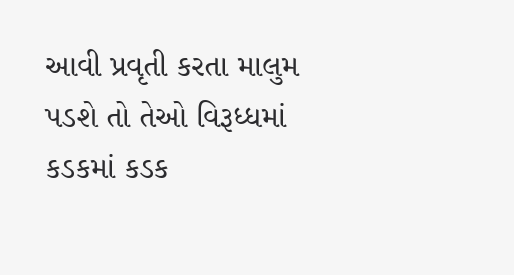આવી પ્રવૃતી કરતા માલુમ પડશે તો તેઓ વિરૂધ્ધમાં કડકમાં કડક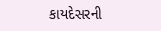કાયદેસરની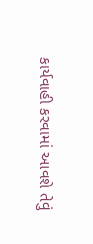કાર્યવાહી કરવામાં આવશે તેવું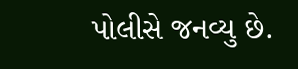પોલીસે જનવ્યુ છે.